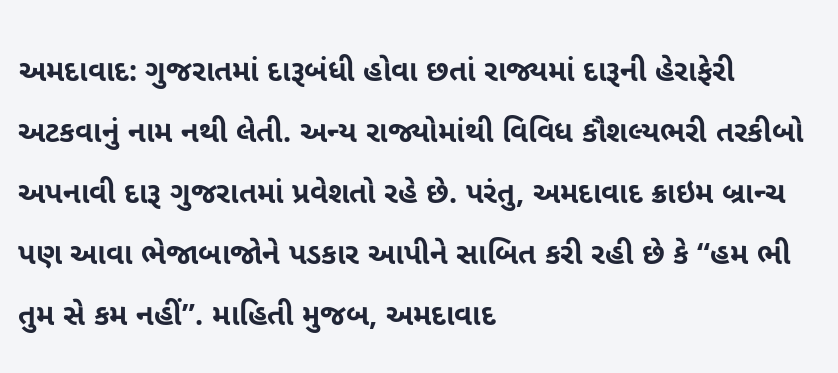અમદાવાદ: ગુજરાતમાં દારૂબંધી હોવા છતાં રાજ્યમાં દારૂની હેરાફેરી અટકવાનું નામ નથી લેતી. અન્ય રાજ્યોમાંથી વિવિધ કૌશલ્યભરી તરકીબો અપનાવી દારૂ ગુજરાતમાં પ્રવેશતો રહે છે. પરંતુ, અમદાવાદ ક્રાઇમ બ્રાન્ચ પણ આવા ભેજાબાજોને પડકાર આપીને સાબિત કરી રહી છે કે “હમ ભી તુમ સે કમ નહીં”. માહિતી મુજબ, અમદાવાદ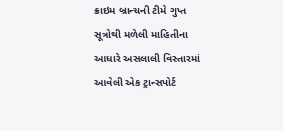ક્રાઇમ બ્રાન્ચની ટીમે ગુપ્ત સૂત્રોથી મળેલી માહિતીના આધારે અસલાલી વિસ્તારમાં આવેલી એક ટ્રાન્સપોર્ટ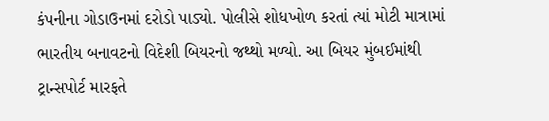કંપનીના ગોડાઉનમાં દરોડો પાડ્યો. પોલીસે શોધખોળ કરતાં ત્યાં મોટી માત્રામાં ભારતીય બનાવટનો વિદેશી બિયરનો જથ્થો મળ્યો. આ બિયર મુંબઈમાંથી ટ્રાન્સપોર્ટ મારફતે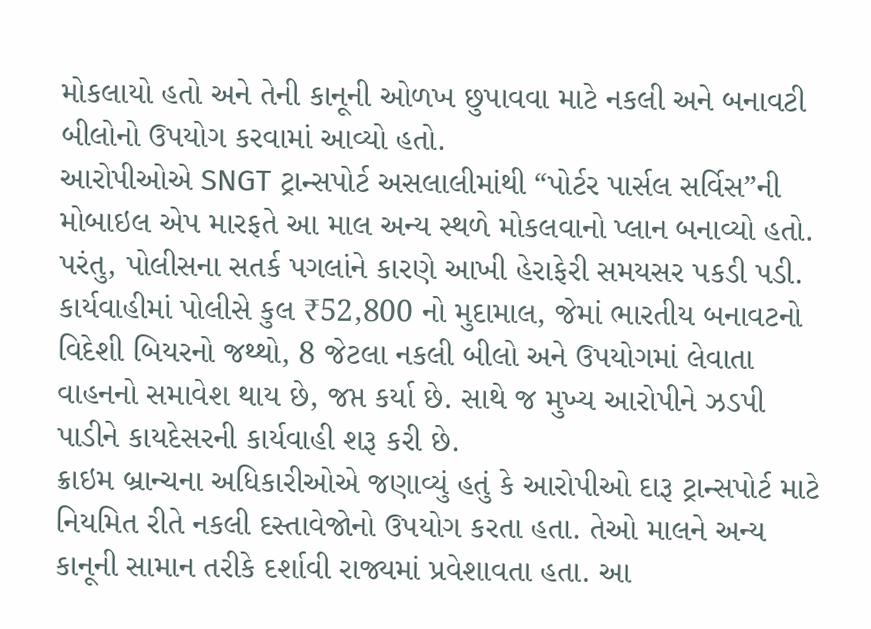મોકલાયો હતો અને તેની કાનૂની ઓળખ છુપાવવા માટે નકલી અને બનાવટી બીલોનો ઉપયોગ કરવામાં આવ્યો હતો.
આરોપીઓએ SNGT ટ્રાન્સપોર્ટ અસલાલીમાંથી “પોર્ટર પાર્સલ સર્વિસ”ની મોબાઇલ એપ મારફતે આ માલ અન્ય સ્થળે મોકલવાનો પ્લાન બનાવ્યો હતો. પરંતુ, પોલીસના સતર્ક પગલાંને કારણે આખી હેરાફેરી સમયસર પકડી પડી.
કાર્યવાહીમાં પોલીસે કુલ ₹52,800 નો મુદામાલ, જેમાં ભારતીય બનાવટનો વિદેશી બિયરનો જથ્થો, 8 જેટલા નકલી બીલો અને ઉપયોગમાં લેવાતા વાહનનો સમાવેશ થાય છે, જપ્ત કર્યા છે. સાથે જ મુખ્ય આરોપીને ઝડપી પાડીને કાયદેસરની કાર્યવાહી શરૂ કરી છે.
ક્રાઇમ બ્રાન્ચના અધિકારીઓએ જણાવ્યું હતું કે આરોપીઓ દારૂ ટ્રાન્સપોર્ટ માટે નિયમિત રીતે નકલી દસ્તાવેજોનો ઉપયોગ કરતા હતા. તેઓ માલને અન્ય કાનૂની સામાન તરીકે દર્શાવી રાજ્યમાં પ્રવેશાવતા હતા. આ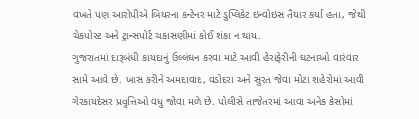વખતે પણ આરોપીએ બિયરના કન્ટેનર માટે ડુપ્લિકેટ ઇન્વોઇસ તૈયાર કર્યા હતા, જેથી ચેકપોસ્ટ અને ટ્રાન્સપોર્ટ ચકાસણીમાં કોઈ શંકા ન થાય.
ગુજરાતમાં દારૂબંધી કાયદાનું ઉલ્લંઘન કરવા માટે આવી હેરાફેરીની ઘટનાઓ વારંવાર સામે આવે છે. ખાસ કરીને અમદાવાદ, વડોદરા અને સુરત જેવા મોટા શહેરોમાં આવી ગેરકાયદેસર પ્રવૃત્તિઓ વધુ જોવા મળે છે. પોલીસે તાજેતરમાં આવા અનેક કેસોમાં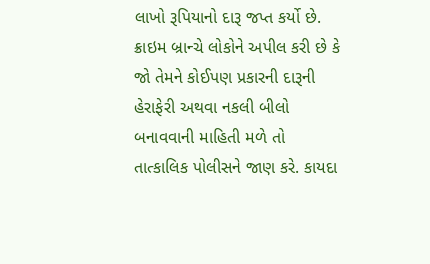લાખો રૂપિયાનો દારૂ જપ્ત કર્યો છે.
ક્રાઇમ બ્રાન્ચે લોકોને અપીલ કરી છે કે જો તેમને કોઈપણ પ્રકારની દારૂની હેરાફેરી અથવા નકલી બીલો બનાવવાની માહિતી મળે તો તાત્કાલિક પોલીસને જાણ કરે. કાયદા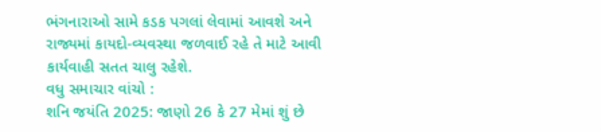ભંગનારાઓ સામે કડક પગલાં લેવામાં આવશે અને રાજ્યમાં કાયદો-વ્યવસ્થા જળવાઈ રહે તે માટે આવી કાર્યવાહી સતત ચાલુ રહેશે.
વધુ સમાચાર વાંચો :
શનિ જયંતિ 2025: જાણો 26 કે 27 મેમાં શું છે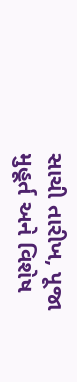સાચી તારીખ, પૂજા મુહૂર્ત અને વિશેષ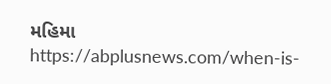મહિમા
https://abplusnews.com/when-is-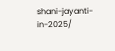shani-jayanti-in-2025/